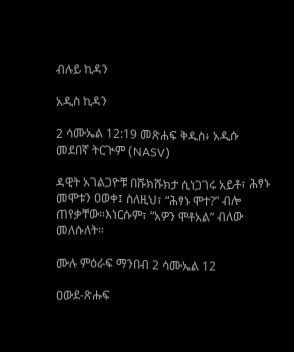ብሉይ ኪዳን

አዲስ ኪዳን

2 ሳሙኤል 12:19 መጽሐፍ ቅዱስ፥ አዲሱ መደበኛ ትርጒም (NASV)

ዳዊት አገልጋዮቹ በሹክሹክታ ሲነጋገሩ አይቶ፣ ሕፃኑ መሞቱን ዐወቀ፤ ስለዚህ፣ “ሕፃኑ ሞተ?” ብሎ ጠየቃቸው።እነርሱም፣ “አዎን ሞቶአል” ብለው መለሱለት።

ሙሉ ምዕራፍ ማንበብ 2 ሳሙኤል 12

ዐውደ-ጽሑፍ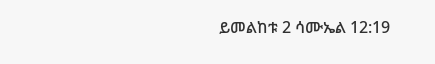ይመልከቱ 2 ሳሙኤል 12:19